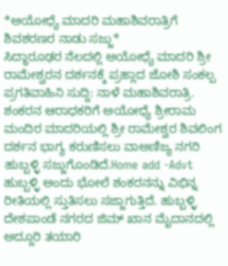*ಅಯೋಧ್ಯೆ ಮಾದರಿ ಮಹಾಶಿವರಾತ್ರಿಗೆ ಶಿವಶರಣರ ನಾಡು ಸಜ್ಜು*
ಸಿದ್ಧಾರೂಢರ ನೆಲದಲ್ಲಿ ಅಯೋಧ್ಯೆ ಮಾದರಿ ಶ್ರೀ ರಾಮೇಶ್ವರನ ದರ್ಶನಕ್ಕೆ ಪ್ರಹ್ಲಾದ ಜೋಶಿ ಸಂಕಲ್ಪ ಪ್ರಗತಿವಾಹಿನಿ ಸುದ್ದಿ: ನಾಳೆ ಮಹಾಶಿವರಾತ್ರಿ. ಶಂಕರನ ಆರಾಧಕರಿಗೆ ಅಯೋಧ್ಯೆ ಶ್ರೀರಾಮ ಮಂದಿರ ಮಾದರಿಯಲ್ಲಿ ಶ್ರೀ ರಾಮೇಶ್ವರ ಶಿವಲಿಂಗ ದರ್ಶನ ಭಾಗ್ಯ ಕರುಣಿಸಲು ವಾಅಣಿಜ್ಯ ನಗರಿ ಹುಬ್ಬಳ್ಳಿ ಸಜ್ಜುಗೊಂಡಿದೆ.Home add -Advt ಹುಬ್ಬಳ್ಳಿ ಅಂದು ಭೋಲೆ ಶಂಕರನನ್ನು ವಿಭಿನ್ನ ರೀತಿಯಲ್ಲಿ ಸ್ತುತಿಸಲು ಸಜ್ಜಾಗುತ್ತಿದೆ. ಹುಬ್ಬಳ್ಳಿ ದೇಶಪಾಂಡೆ ನಗರದ ಜಿಮ್ ಖಾನ ಮೈದಾನದಲ್ಲಿ ಅದ್ದೂರಿ ತಯಾರಿ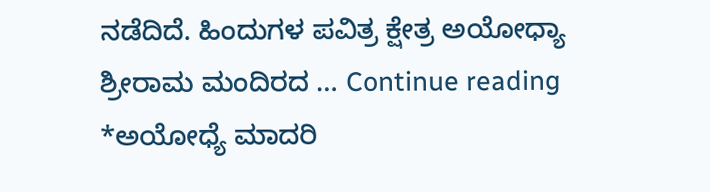ನಡೆದಿದೆ. ಹಿಂದುಗಳ ಪವಿತ್ರ ಕ್ಷೇತ್ರ ಅಯೋಧ್ಯಾ ಶ್ರೀರಾಮ ಮಂದಿರದ … Continue reading *ಅಯೋಧ್ಯೆ ಮಾದರಿ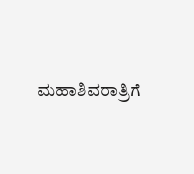ಮಹಾಶಿವರಾತ್ರಿಗೆ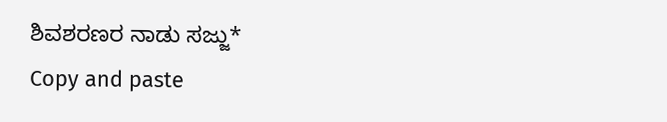ಶಿವಶರಣರ ನಾಡು ಸಜ್ಜು*
Copy and paste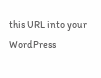this URL into your WordPress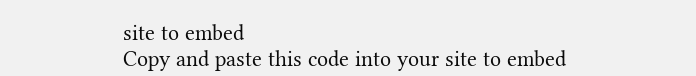site to embed
Copy and paste this code into your site to embed